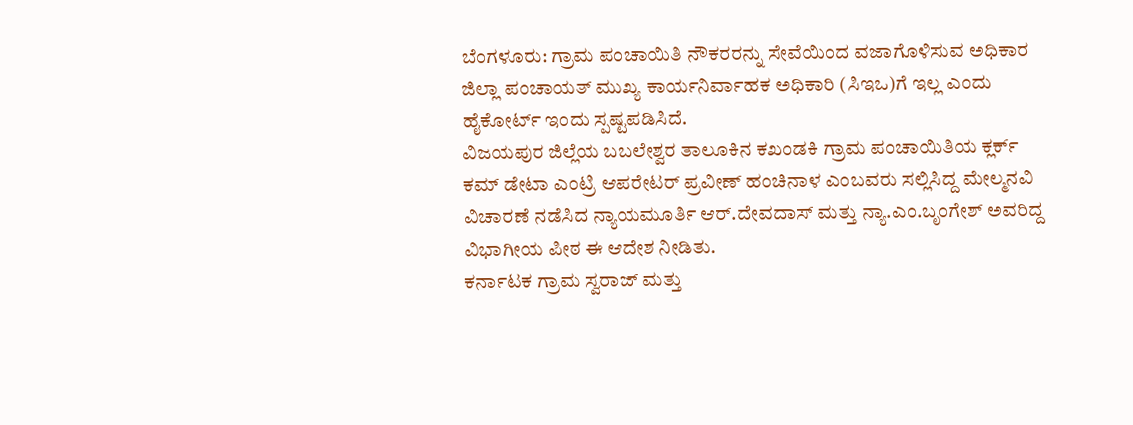ಬೆಂಗಳೂರು: ಗ್ರಾಮ ಪಂಚಾಯಿತಿ ನೌಕರರನ್ನು ಸೇವೆಯಿಂದ ವಜಾಗೊಳಿಸುವ ಅಧಿಕಾರ ಜಿಲ್ಲಾ ಪಂಚಾಯತ್ ಮುಖ್ಯ ಕಾರ್ಯನಿರ್ವಾಹಕ ಅಧಿಕಾರಿ (ಸಿಇಒ)ಗೆ ಇಲ್ಲ ಎಂದು ಹೈಕೋರ್ಟ್ ಇಂದು ಸ್ಪಷ್ಟಪಡಿಸಿದೆ.
ವಿಜಯಪುರ ಜಿಲ್ಲೆಯ ಬಬಲೇಶ್ವರ ತಾಲೂಕಿನ ಕಖಂಡಕಿ ಗ್ರಾಮ ಪಂಚಾಯಿತಿಯ ಕ್ಲರ್ಕ್ ಕಮ್ ಡೇಟಾ ಎಂಟ್ರಿ ಆಪರೇಟರ್ ಪ್ರವೀಣ್ ಹಂಚಿನಾಳ ಎಂಬವರು ಸಲ್ಲಿಸಿದ್ದ ಮೇಲ್ಮನವಿ ವಿಚಾರಣೆ ನಡೆಸಿದ ನ್ಯಾಯಮೂರ್ತಿ ಆರ್.ದೇವದಾಸ್ ಮತ್ತು ನ್ಯಾ.ಎಂ.ಬೃಂಗೇಶ್ ಅವರಿದ್ದ ವಿಭಾಗೀಯ ಪೀಠ ಈ ಆದೇಶ ನೀಡಿತು.
ಕರ್ನಾಟಕ ಗ್ರಾಮ ಸ್ವರಾಜ್ ಮತ್ತು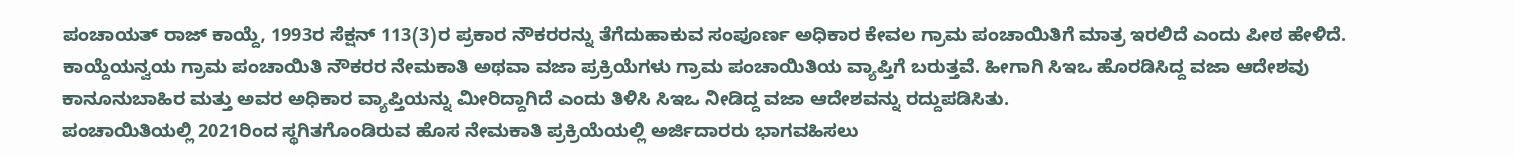ಪಂಚಾಯತ್ ರಾಜ್ ಕಾಯ್ದೆ, 1993ರ ಸೆಕ್ಷನ್ 113(3)ರ ಪ್ರಕಾರ ನೌಕರರನ್ನು ತೆಗೆದುಹಾಕುವ ಸಂಪೂರ್ಣ ಅಧಿಕಾರ ಕೇವಲ ಗ್ರಾಮ ಪಂಚಾಯಿತಿಗೆ ಮಾತ್ರ ಇರಲಿದೆ ಎಂದು ಪೀಠ ಹೇಳಿದೆ.
ಕಾಯ್ದೆಯನ್ವಯ ಗ್ರಾಮ ಪಂಚಾಯಿತಿ ನೌಕರರ ನೇಮಕಾತಿ ಅಥವಾ ವಜಾ ಪ್ರಕ್ರಿಯೆಗಳು ಗ್ರಾಮ ಪಂಚಾಯಿತಿಯ ವ್ಯಾಪ್ತಿಗೆ ಬರುತ್ತವೆ. ಹೀಗಾಗಿ ಸಿಇಒ ಹೊರಡಿಸಿದ್ದ ವಜಾ ಆದೇಶವು ಕಾನೂನುಬಾಹಿರ ಮತ್ತು ಅವರ ಅಧಿಕಾರ ವ್ಯಾಪ್ತಿಯನ್ನು ಮೀರಿದ್ದಾಗಿದೆ ಎಂದು ತಿಳಿಸಿ ಸಿಇಒ ನೀಡಿದ್ದ ವಜಾ ಆದೇಶವನ್ನು ರದ್ದುಪಡಿಸಿತು.
ಪಂಚಾಯಿತಿಯಲ್ಲಿ 2021ರಿಂದ ಸ್ಥಗಿತಗೊಂಡಿರುವ ಹೊಸ ನೇಮಕಾತಿ ಪ್ರಕ್ರಿಯೆಯಲ್ಲಿ ಅರ್ಜಿದಾರರು ಭಾಗವಹಿಸಲು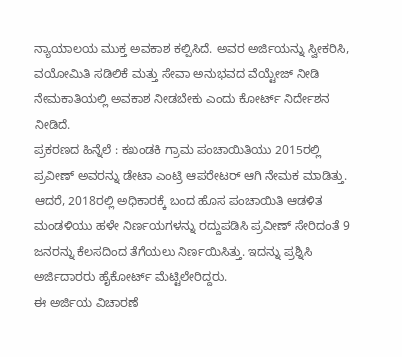ನ್ಯಾಯಾಲಯ ಮುಕ್ತ ಅವಕಾಶ ಕಲ್ಪಿಸಿದೆ. ಅವರ ಅರ್ಜಿಯನ್ನು ಸ್ವೀಕರಿಸಿ, ವಯೋಮಿತಿ ಸಡಿಲಿಕೆ ಮತ್ತು ಸೇವಾ ಅನುಭವದ ವೆಯ್ಟೇಜ್ ನೀಡಿ ನೇಮಕಾತಿಯಲ್ಲಿ ಅವಕಾಶ ನೀಡಬೇಕು ಎಂದು ಕೋರ್ಟ್ ನಿರ್ದೇಶನ ನೀಡಿದೆ.
ಪ್ರಕರಣದ ಹಿನ್ನೆಲೆ : ಕಖಂಡಕಿ ಗ್ರಾಮ ಪಂಚಾಯಿತಿಯು 2015ರಲ್ಲಿ ಪ್ರವೀಣ್ ಅವರನ್ನು ಡೇಟಾ ಎಂಟ್ರಿ ಆಪರೇಟರ್ ಆಗಿ ನೇಮಕ ಮಾಡಿತ್ತು. ಆದರೆ, 2018ರಲ್ಲಿ ಅಧಿಕಾರಕ್ಕೆ ಬಂದ ಹೊಸ ಪಂಚಾಯಿತಿ ಆಡಳಿತ ಮಂಡಳಿಯು ಹಳೇ ನಿರ್ಣಯಗಳನ್ನು ರದ್ದುಪಡಿಸಿ ಪ್ರವೀಣ್ ಸೇರಿದಂತೆ 9 ಜನರನ್ನು ಕೆಲಸದಿಂದ ತೆಗೆಯಲು ನಿರ್ಣಯಿಸಿತ್ತು. ಇದನ್ನು ಪ್ರಶ್ನಿಸಿ ಅರ್ಜಿದಾರರು ಹೈಕೋರ್ಟ್ ಮೆಟ್ಟಿಲೇರಿದ್ದರು.
ಈ ಅರ್ಜಿಯ ವಿಚಾರಣೆ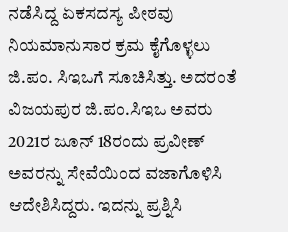ನಡೆಸಿದ್ದ ಏಕಸದಸ್ಯ ಪೀಠವು ನಿಯಮಾನುಸಾರ ಕ್ರಮ ಕೈಗೊಳ್ಳಲು ಜಿ.ಪಂ. ಸಿಇಒಗೆ ಸೂಚಿಸಿತ್ತು. ಅದರಂತೆ ವಿಜಯಪುರ ಜಿ.ಪಂ.ಸಿಇಒ ಅವರು 2021ರ ಜೂನ್ 18ರಂದು ಪ್ರವೀಣ್ ಅವರನ್ನು ಸೇವೆಯಿಂದ ವಜಾಗೊಳಿಸಿ ಆದೇಶಿಸಿದ್ದರು. ಇದನ್ನು ಪ್ರಶ್ನಿಸಿ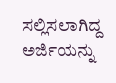ಸಲ್ಲಿಸಲಾಗಿದ್ದ ಅರ್ಜಿಯನ್ನು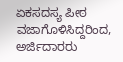ಏಕಸದಸ್ಯ ಪೀಠ ವಜಾಗೊಳಿಸಿದ್ದರಿಂದ, ಅರ್ಜಿದಾರರು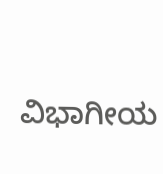ವಿಭಾಗೀಯ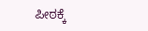ಪೀಠಕ್ಕೆ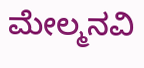ಮೇಲ್ಮನವಿ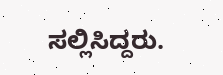ಸಲ್ಲಿಸಿದ್ದರು.